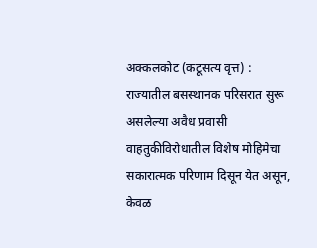अक्कलकोट (कटूसत्य वृत्त) : राज्यातील बसस्थानक परिसरात सुरू असलेल्या अवैध प्रवासी वाहतुकीविरोधातील विशेष मोहिमेचा सकारात्मक परिणाम दिसून येत असून, केवळ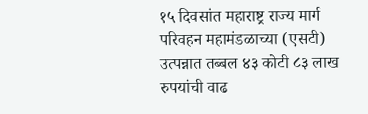१५ दिवसांत महाराष्ट्र राज्य मार्ग परिवहन महामंडळाच्या (एसटी) उत्पन्नात तब्बल ४३ कोटी ८३ लाख रुपयांची वाढ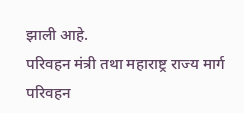झाली आहे.
परिवहन मंत्री तथा महाराष्ट्र राज्य मार्ग परिवहन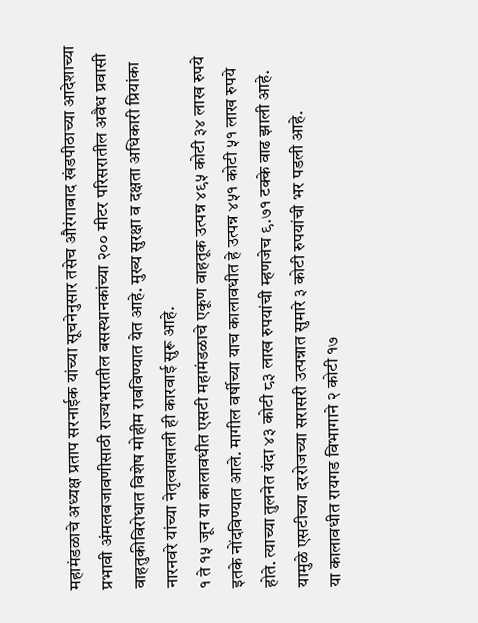महामंडळाचे अध्यक्ष प्रताप सरनाईक यांच्या सूचनेनुसार तसेच औरंगाबाद खंडपीठाच्या आदेशाच्या प्रभावी अंमलबजावणीसाठी राज्यभरातील बसस्थानकांच्या २०० मीटर परिसरातील अवैध प्रवासी वाहतुकीविरोधात विशेष मोहीम राबविण्यात येत आहे. मुख्य सुरक्षा व दक्षता अधिकारी प्रियांका नारनवरे यांच्या नेतृत्वाखाली ही कारवाई सुरू आहे.
१ ते १५ जून या कालावधीत एसटी महामंडळाचे एकूण वाहतूक उत्पन्न ४९५ कोटी ३४ लाख रुपये इतके नोंदविण्यात आले. मागील वर्षीच्या याच कालावधीत हे उत्पन्न ४५१ कोटी ५१ लाख रुपये होते. त्याच्या तुलनेत यंदा ४३ कोटी ८३ लाख रुपयांची म्हणजेच ९.७१ टक्के वाढ झाली आहे. यामुळे एसटीच्या दररोजच्या सरासरी उत्पन्नात सुमारे ३ कोटी रुपयांची भर पडली आहे.
या कालावधीत रायगड विभागाने २ कोटी १७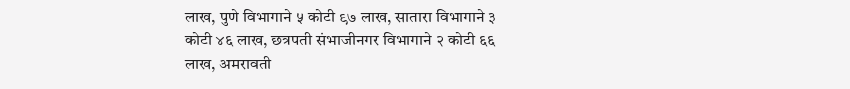लाख, पुणे विभागाने ५ कोटी ९७ लाख, सातारा विभागाने ३ कोटी ४६ लाख, छत्रपती संभाजीनगर विभागाने २ कोटी ६६ लाख, अमरावती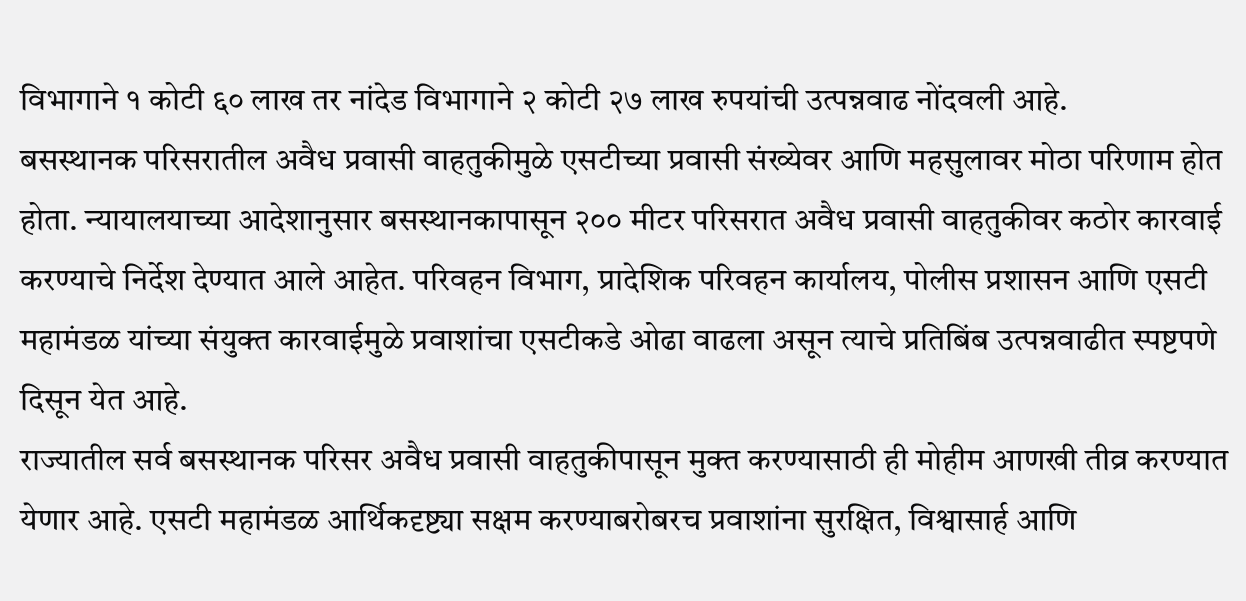विभागाने १ कोटी ६० लाख तर नांदेड विभागाने २ कोटी २७ लाख रुपयांची उत्पन्नवाढ नोंदवली आहे.
बसस्थानक परिसरातील अवैध प्रवासी वाहतुकीमुळे एसटीच्या प्रवासी संख्येवर आणि महसुलावर मोठा परिणाम होत होता. न्यायालयाच्या आदेशानुसार बसस्थानकापासून २०० मीटर परिसरात अवैध प्रवासी वाहतुकीवर कठोर कारवाई करण्याचे निर्देश देण्यात आले आहेत. परिवहन विभाग, प्रादेशिक परिवहन कार्यालय, पोलीस प्रशासन आणि एसटी महामंडळ यांच्या संयुक्त कारवाईमुळे प्रवाशांचा एसटीकडे ओढा वाढला असून त्याचे प्रतिबिंब उत्पन्नवाढीत स्पष्टपणे दिसून येत आहे.
राज्यातील सर्व बसस्थानक परिसर अवैध प्रवासी वाहतुकीपासून मुक्त करण्यासाठी ही मोहीम आणखी तीव्र करण्यात येणार आहे. एसटी महामंडळ आर्थिकदृष्ट्या सक्षम करण्याबरोबरच प्रवाशांना सुरक्षित, विश्वासार्ह आणि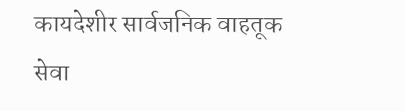कायदेशीर सार्वजनिक वाहतूक सेवा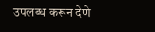उपलब्ध करून देणे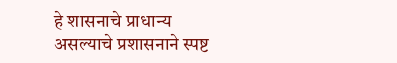हे शासनाचे प्राधान्य असल्याचे प्रशासनाने स्पष्ट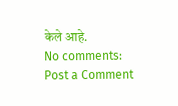केले आहे.
No comments:
Post a Comment